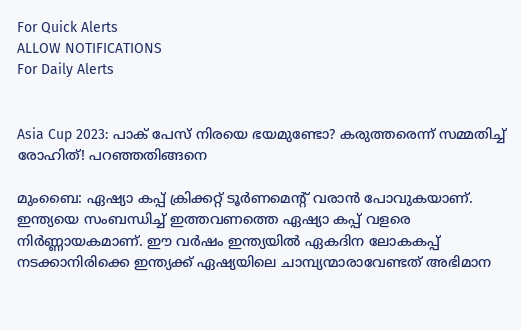For Quick Alerts
ALLOW NOTIFICATIONS
For Daily Alerts


Asia Cup 2023: പാക് പേസ് നിരയെ ഭയമുണ്ടോ? കരുത്തരെന്ന് സമ്മതിച്ച് രോഹിത്! പറഞ്ഞതിങ്ങനെ

മുംബൈ: ഏഷ്യാ കപ്പ് ക്രിക്കറ്റ് ടൂര്‍ണമെന്റ് വരാന്‍ പോവുകയാണ്. ഇന്ത്യയെ സംബന്ധിച്ച് ഇത്തവണത്തെ ഏഷ്യാ കപ്പ് വളരെ നിര്‍ണ്ണായകമാണ്. ഈ വര്‍ഷം ഇന്ത്യയില്‍ ഏകദിന ലോകകപ്പ് നടക്കാനിരിക്കെ ഇന്ത്യക്ക് ഏഷ്യയിലെ ചാമ്പ്യന്മാരാവേണ്ടത് അഭിമാന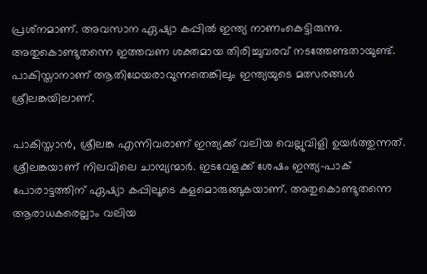പ്രശ്‌നമാണ്. അവസാന ഏഷ്യാ കപ്പില്‍ ഇന്ത്യ നാണംകെട്ടിരുന്നു. അതുകൊണ്ടുതന്നെ ഇത്തവണ ശക്തമായ തിരിച്ചുവരവ് നടത്തേണ്ടതായുണ്ട്. പാകിസ്താനാണ് ആതിഥേയരാവുന്നതെങ്കിലും ഇന്ത്യയുടെ മത്സരങ്ങള്‍ ശ്രീലങ്കയിലാണ്.

പാകിസ്താന്‍, ശ്രീലങ്ക എന്നിവരാണ് ഇന്ത്യക്ക് വലിയ വെല്ലുവിളി ഉയര്‍ത്തുന്നത്. ശ്രീലങ്കയാണ് നിലവിലെ ചാമ്പ്യന്മാര്‍. ഇടവേളക്ക് ശേഷം ഇന്ത്യ-പാക് പോരാട്ടത്തിന് ഏഷ്യാ കപ്പിലൂടെ കളമൊരുങ്ങുകയാണ്. അതുകൊണ്ടുതന്നെ ആരാധകരെല്ലാം വലിയ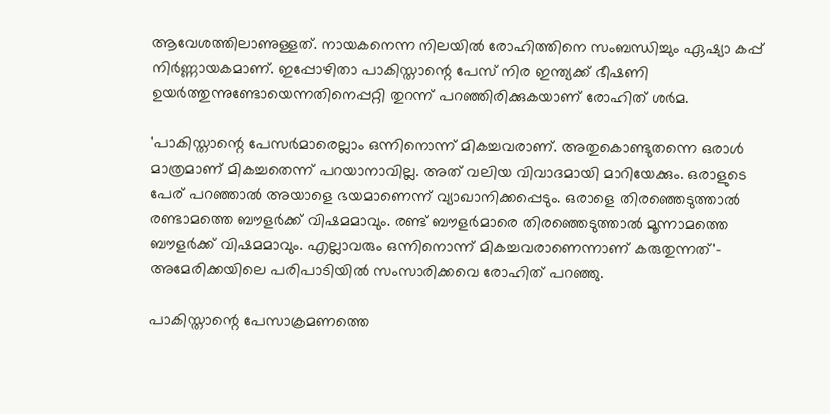ആവേശത്തിലാണുള്ളത്. നായകനെന്ന നിലയില്‍ രോഹിത്തിനെ സംബന്ധിച്ചും ഏഷ്യാ കപ്പ് നിര്‍ണ്ണായകമാണ്. ഇപ്പോഴിതാ പാകിസ്താന്റെ പേസ് നിര ഇന്ത്യക്ക് ഭീഷണി ഉയര്‍ത്തുന്നുണ്ടോയെന്നതിനെപ്പറ്റി തുറന്ന് പറഞ്ഞിരിക്കുകയാണ് രോഹിത് ശര്‍മ.

'പാകിസ്താന്റെ പേസര്‍മാരെല്ലാം ഒന്നിനൊന്ന് മികച്ചവരാണ്. അതുകൊണ്ടുതന്നെ ഒരാള്‍ മാത്രമാണ് മികച്ചതെന്ന് പറയാനാവില്ല. അത് വലിയ വിവാദമായി മാറിയേക്കും. ഒരാളുടെ പേര് പറഞ്ഞാല്‍ അയാളെ ഭയമാണെന്ന് വ്യാഖാനിക്കപ്പെടും. ഒരാളെ തിരഞ്ഞെടുത്താല്‍ രണ്ടാമത്തെ ബൗളര്‍ക്ക് വിഷമമാവും. രണ്ട് ബൗളര്‍മാരെ തിരഞ്ഞെടുത്താല്‍ മൂന്നാമത്തെ ബൗളര്‍ക്ക് വിഷമമാവും. എല്ലാവരും ഒന്നിനൊന്ന് മികച്ചവരാണെന്നാണ് കരുതുന്നത്'- അമേരിക്കയിലെ പരിപാടിയില്‍ സംസാരിക്കവെ രോഹിത് പറഞ്ഞു.

പാകിസ്താന്റെ പേസാക്രമണത്തെ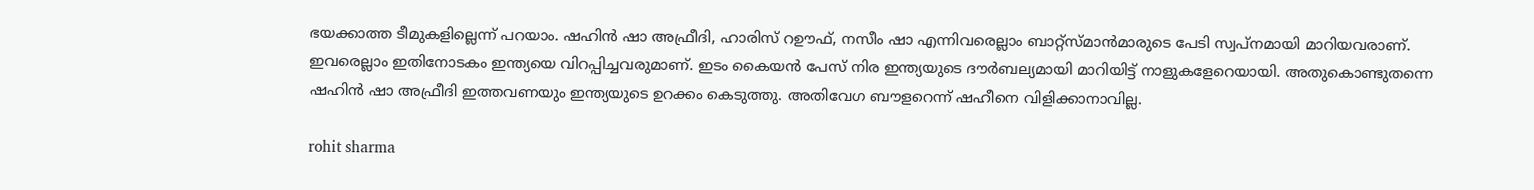ഭയക്കാത്ത ടീമുകളില്ലെന്ന് പറയാം. ഷഹിന്‍ ഷാ അഫ്രീദി, ഹാരിസ് റഊഫ്, നസീം ഷാ എന്നിവരെല്ലാം ബാറ്റ്‌സ്മാന്‍മാരുടെ പേടി സ്വപ്‌നമായി മാറിയവരാണ്. ഇവരെല്ലാം ഇതിനോടകം ഇന്ത്യയെ വിറപ്പിച്ചവരുമാണ്. ഇടം കൈയന്‍ പേസ് നിര ഇന്ത്യയുടെ ദൗര്‍ബല്യമായി മാറിയിട്ട് നാളുകളേറെയായി. അതുകൊണ്ടുതന്നെ ഷഹിന്‍ ഷാ അഫ്രീദി ഇത്തവണയും ഇന്ത്യയുടെ ഉറക്കം കെടുത്തു. അതിവേഗ ബൗളറെന്ന് ഷഹീനെ വിളിക്കാനാവില്ല.

rohit sharma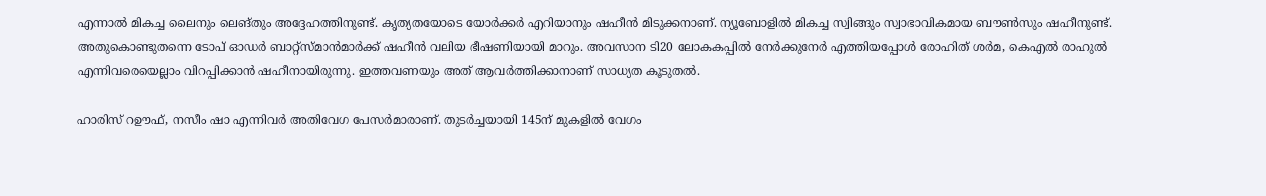എന്നാല്‍ മികച്ച ലൈനും ലെങ്തും അദ്ദേഹത്തിനുണ്ട്. കൃത്യതയോടെ യോര്‍ക്കര്‍ എറിയാനും ഷഹീന്‍ മിടുക്കനാണ്. ന്യൂബോളില്‍ മികച്ച സ്വിങ്ങും സ്വാഭാവികമായ ബൗണ്‍സും ഷഹീനുണ്ട്. അതുകൊണ്ടുതന്നെ ടോപ് ഓഡര്‍ ബാറ്റ്‌സ്മാന്‍മാര്‍ക്ക് ഷഹീന്‍ വലിയ ഭീഷണിയായി മാറും. അവസാന ടി20 ലോകകപ്പില്‍ നേര്‍ക്കുനേര്‍ എത്തിയപ്പോള്‍ രോഹിത് ശര്‍മ, കെഎല്‍ രാഹുല്‍ എന്നിവരെയെല്ലാം വിറപ്പിക്കാന്‍ ഷഹീനായിരുന്നു. ഇത്തവണയും അത് ആവര്‍ത്തിക്കാനാണ് സാധ്യത കൂടുതല്‍.

ഹാരിസ് റഊഫ്, നസീം ഷാ എന്നിവര്‍ അതിവേഗ പേസര്‍മാരാണ്. തുടര്‍ച്ചയായി 145ന് മുകളില്‍ വേഗം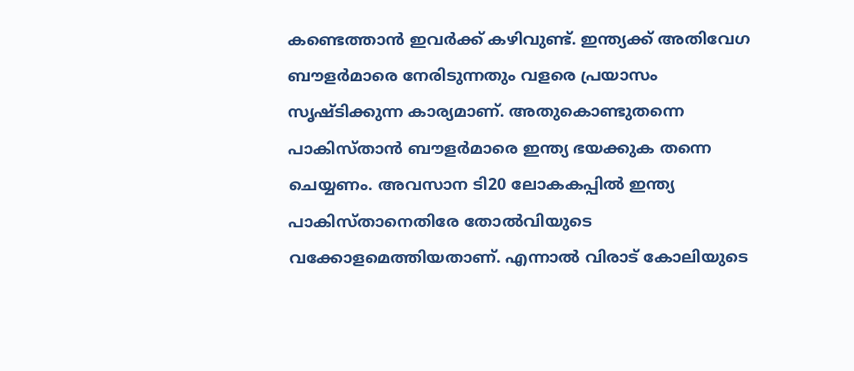കണ്ടെത്താന്‍ ഇവര്‍ക്ക് കഴിവുണ്ട്. ഇന്ത്യക്ക് അതിവേഗ ബൗളര്‍മാരെ നേരിടുന്നതും വളരെ പ്രയാസം സൃഷ്ടിക്കുന്ന കാര്യമാണ്. അതുകൊണ്ടുതന്നെ പാകിസ്താന്‍ ബൗളര്‍മാരെ ഇന്ത്യ ഭയക്കുക തന്നെ ചെയ്യണം. അവസാന ടി20 ലോകകപ്പില്‍ ഇന്ത്യ പാകിസ്താനെതിരേ തോല്‍വിയുടെ വക്കോളമെത്തിയതാണ്. എന്നാല്‍ വിരാട് കോലിയുടെ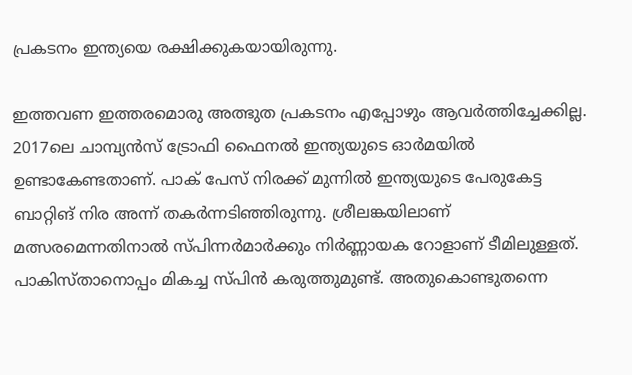പ്രകടനം ഇന്ത്യയെ രക്ഷിക്കുകയായിരുന്നു.

ഇത്തവണ ഇത്തരമൊരു അത്ഭുത പ്രകടനം എപ്പോഴും ആവര്‍ത്തിച്ചേക്കില്ല. 2017ലെ ചാമ്പ്യന്‍സ് ട്രോഫി ഫൈനല്‍ ഇന്ത്യയുടെ ഓര്‍മയില്‍ ഉണ്ടാകേണ്ടതാണ്. പാക് പേസ് നിരക്ക് മുന്നില്‍ ഇന്ത്യയുടെ പേരുകേട്ട ബാറ്റിങ് നിര അന്ന് തകര്‍ന്നടിഞ്ഞിരുന്നു. ശ്രീലങ്കയിലാണ് മത്സരമെന്നതിനാല്‍ സ്പിന്നര്‍മാര്‍ക്കും നിര്‍ണ്ണായക റോളാണ് ടീമിലുള്ളത്. പാകിസ്താനൊപ്പം മികച്ച സ്പിന്‍ കരുത്തുമുണ്ട്. അതുകൊണ്ടുതന്നെ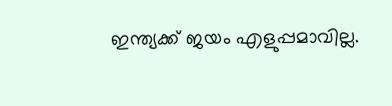ഇന്ത്യക്ക് ജയം എളുപ്പമാവില്ല.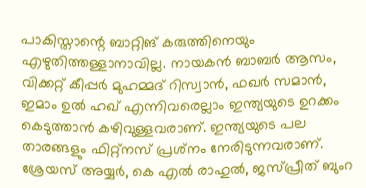പാകിസ്താന്റെ ബാറ്റിങ് കരുത്തിനെയും എഴുതിത്തള്ളാനാവില്ല. നായകന്‍ ബാബര്‍ ആസം, വിക്കറ്റ് കീപ്പര്‍ മുഹമ്മദ് റിസ്വാന്‍, ഫഖര്‍ സമാന്‍, ഇമാം ഉല്‍ ഹഖ് എന്നിവരെല്ലാം ഇന്ത്യയുടെ ഉറക്കം കെടുത്താന്‍ കഴിവുള്ളവരാണ്. ഇന്ത്യയുടെ പല താരങ്ങളും ഫിറ്റ്‌നസ് പ്രശ്‌നം നേരിടുന്നവരാണ്. ശ്രേയസ് അയ്യര്‍, കെ എല്‍ രാഹുല്‍, ജസ്പ്രീത് ബുംറ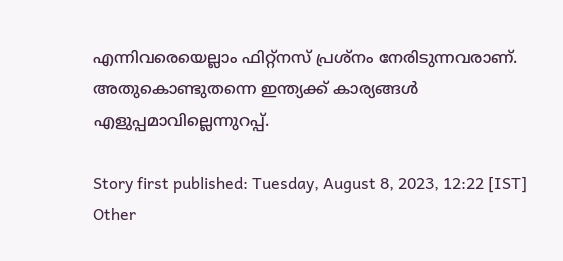എന്നിവരെയെല്ലാം ഫിറ്റ്‌നസ് പ്രശ്‌നം നേരിടുന്നവരാണ്. അതുകൊണ്ടുതന്നെ ഇന്ത്യക്ക് കാര്യങ്ങള്‍ എളുപ്പമാവില്ലെന്നുറപ്പ്.

Story first published: Tuesday, August 8, 2023, 12:22 [IST]
Other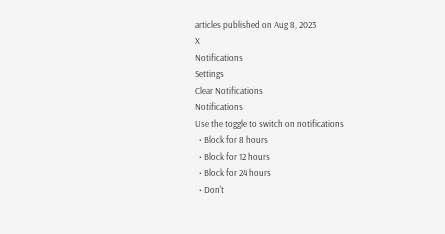articles published on Aug 8, 2023
X
Notifications
Settings
Clear Notifications
Notifications
Use the toggle to switch on notifications
  • Block for 8 hours
  • Block for 12 hours
  • Block for 24 hours
  • Don't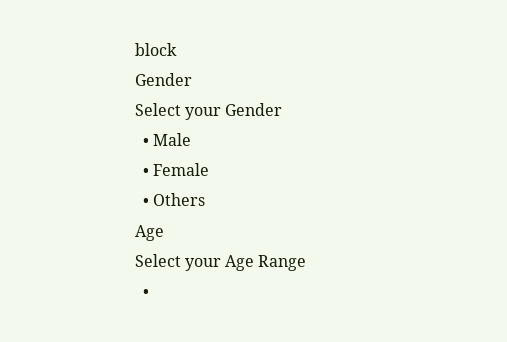block
Gender
Select your Gender
  • Male
  • Female
  • Others
Age
Select your Age Range
  •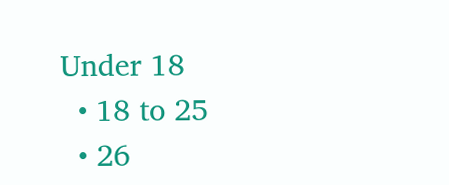Under 18
  • 18 to 25
  • 26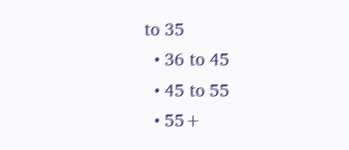to 35
  • 36 to 45
  • 45 to 55
  • 55+